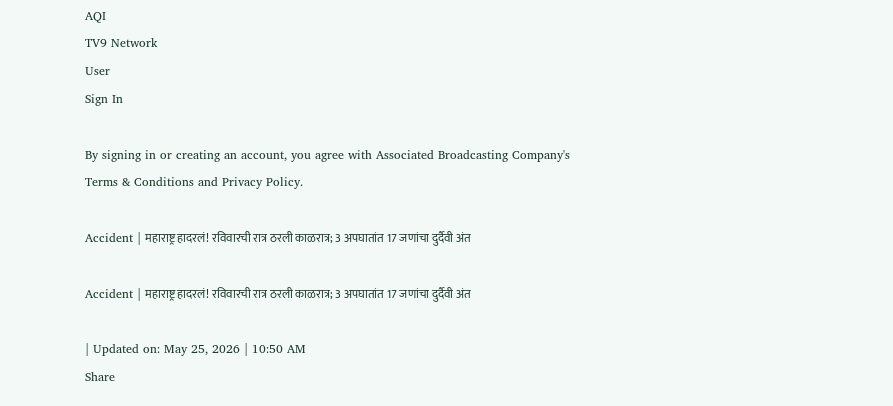AQI
TV9 Network
User
Sign In

By signing in or creating an account, you agree with Associated Broadcasting Company's Terms & Conditions and Privacy Policy.

Accident | महाराष्ट्र हादरलं! रविवारची रात्र ठरली काळरात्र; 3 अपघातांत 17 जणांचा दुर्दैवी अंत

Accident | महाराष्ट्र हादरलं! रविवारची रात्र ठरली काळरात्र; 3 अपघातांत 17 जणांचा दुर्दैवी अंत

| Updated on: May 25, 2026 | 10:50 AM
Share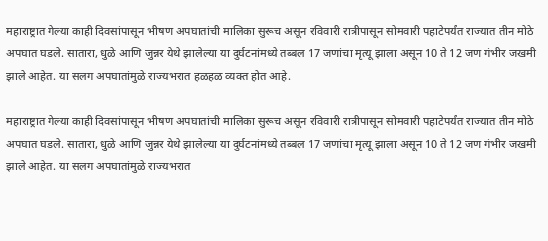महाराष्ट्रात गेल्या काही दिवसांपासून भीषण अपघातांची मालिका सुरूच असून रविवारी रात्रीपासून सोमवारी पहाटेपर्यंत राज्यात तीन मोठे अपघात घडले. सातारा, धुळे आणि जुन्नर येथे झालेल्या या दुर्घटनांमध्ये तब्बल 17 जणांचा मृत्यू झाला असून 10 ते 12 जण गंभीर जखमी झाले आहेत. या सलग अपघातांमुळे राज्यभरात हळहळ व्यक्त होत आहे.

महाराष्ट्रात गेल्या काही दिवसांपासून भीषण अपघातांची मालिका सुरूच असून रविवारी रात्रीपासून सोमवारी पहाटेपर्यंत राज्यात तीन मोठे अपघात घडले. सातारा, धुळे आणि जुन्नर येथे झालेल्या या दुर्घटनांमध्ये तब्बल 17 जणांचा मृत्यू झाला असून 10 ते 12 जण गंभीर जखमी झाले आहेत. या सलग अपघातांमुळे राज्यभरात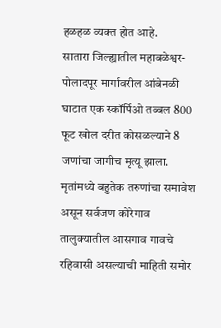हळहळ व्यक्त होत आहे.
सातारा जिल्ह्यातील महाबळेश्वर-पोलादपूर मार्गावरील आंबेनळी घाटात एक स्कॉर्पिओ तब्बल 800 फूट खोल दरीत कोसळल्याने 8 जणांचा जागीच मृत्यू झाला. मृतांमध्ये बहुतेक तरुणांचा समावेश असून सर्वजण कोरेगाव तालुक्यातील आसगाव गावचे रहिवासी असल्याची माहिती समोर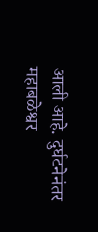आली आहे. दुर्घटनेनंतर महाबळेश्वर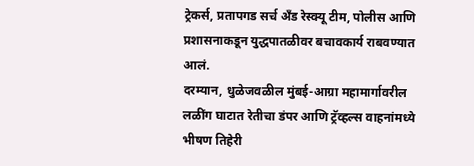ट्रेकर्स, प्रतापगड सर्च अँड रेस्क्यू टीम, पोलीस आणि प्रशासनाकडून युद्धपातळीवर बचावकार्य राबवण्यात आलं.
दरम्यान, धुळेजवळील मुंबई-आग्रा महामार्गावरील लळींग घाटात रेतीचा डंपर आणि ट्रॅव्हल्स वाहनांमध्ये भीषण तिहेरी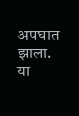अपघात झाला. या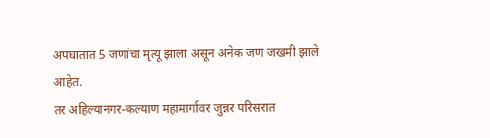अपघातात 5 जणांचा मृत्यू झाला असून अनेक जण जखमी झाले आहेत.
तर अहिल्यानगर-कल्याण महामार्गावर जुन्नर परिसरात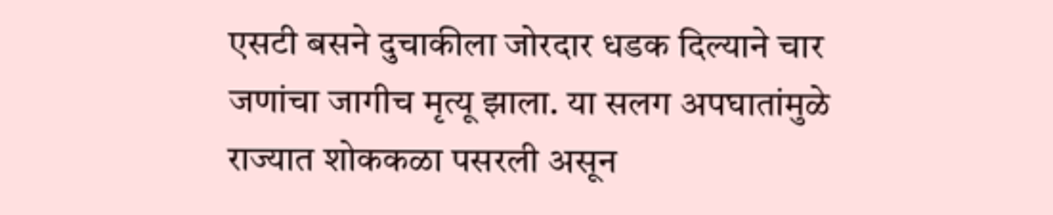एसटी बसने दुचाकीला जोरदार धडक दिल्याने चार जणांचा जागीच मृत्यू झाला. या सलग अपघातांमुळे राज्यात शोककळा पसरली असून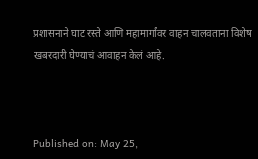प्रशासनाने घाट रस्ते आणि महामार्गांवर वाहन चालवताना विशेष खबरदारी घेण्याचं आवाहन केलं आहे.



Published on: May 25,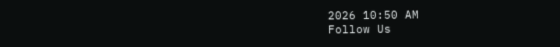2026 10:50 AM
Follow Us